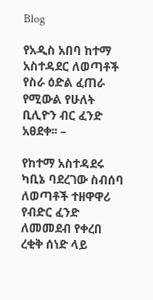Blog

የአዲስ አበባ ከተማ አስተዳደር ለወጣቶች የስራ ዕድል ፈጠራ የሚውል የሁለት ቢሊዮን ብር ፈንድ አፀደቀ፡፡ –

የከተማ አስተዳደሩ ካቢኔ ባደረገው ስብሰባ ለወጣቶች ተዘዋዋሪ የብድር ፈንድ ለመመደብ የቀረበ ረቂቅ ሰነድ ላይ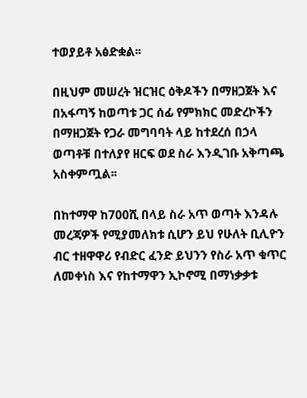ተወያይቶ አፅድቋል፡፡

በዚህም መሠረት ዝርዝር ዕቅዶችን በማዘጋጀት እና በአፋጣኝ ከወጣቱ ጋር ሰፊ የምክክር መድረኮችን በማዘጋጀት የጋራ መግባባት ላይ ከተደረሰ በኃላ ወጣቶቹ በተለያየ ዘርፍ ወደ ስራ እንዲገቡ አቅጣጫ አስቀምጧል፡፡

በከተማዋ ከ700ሺ በላይ ስራ አጥ ወጣት እንዳሉ መረጃዎች የሚያመለክቱ ሲሆን ይህ የሁለት ቢሊዮን ብር ተዘዋዋሪ የብድር ፈንድ ይህንን የስራ አጥ ቁጥር ለመቀነስ እና የከተማዋን ኢኮኖሚ በማነቃቃቱ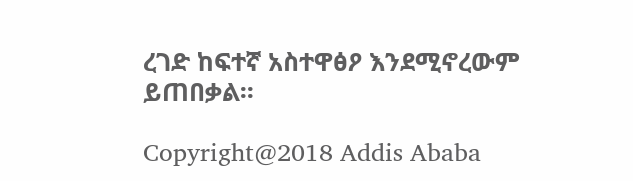ረገድ ከፍተኛ አስተዋፅዖ እንደሚኖረውም ይጠበቃል፡፡

Copyright@2018 Addis Ababa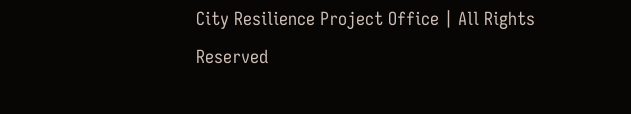City Resilience Project Office | All Rights Reserved